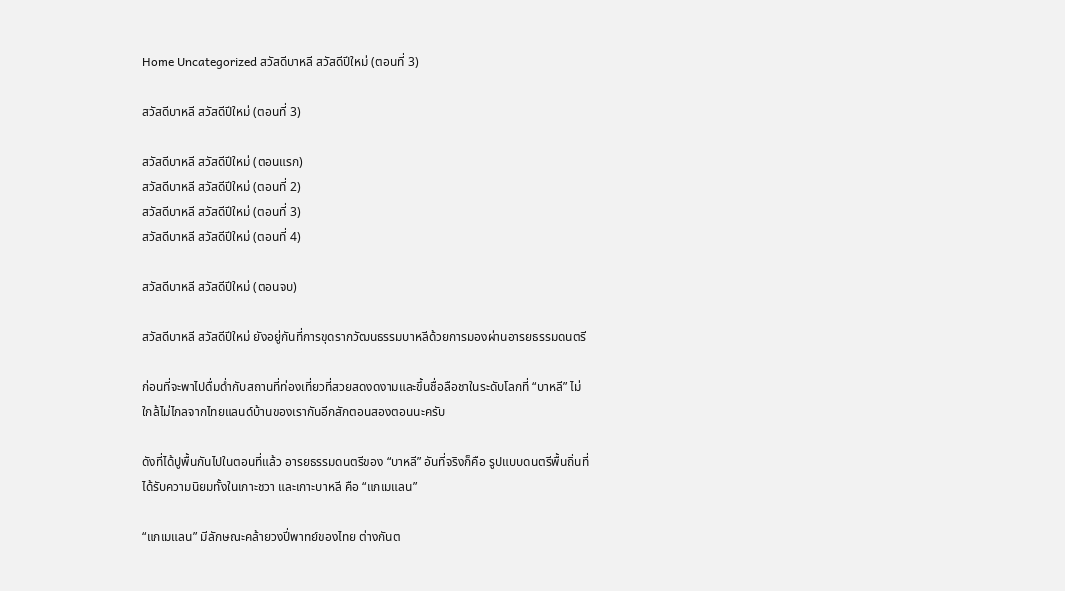Home Uncategorized สวัสดีบาหลี สวัสดีปีใหม่ (ตอนที่ 3)

สวัสดีบาหลี สวัสดีปีใหม่ (ตอนที่ 3)

สวัสดีบาหลี สวัสดีปีใหม่ (ตอนแรก)
สวัสดีบาหลี สวัสดีปีใหม่ (ตอนที่ 2)
สวัสดีบาหลี สวัสดีปีใหม่ (ตอนที่ 3)
สวัสดีบาหลี สวัสดีปีใหม่ (ตอนที่ 4)

สวัสดีบาหลี สวัสดีปีใหม่ (ตอนจบ)

สวัสดีบาหลี สวัสดีปีใหม่ ยังอยู่กันที่การขุดรากวัฒนธรรมบาหลีด้วยการมองผ่านอารยธรรมดนตรี

ก่อนที่จะพาไปดื่มด่ำกับสถานที่ท่องเที่ยวที่สวยสดงดงามและขึ้นชื่อลือชาในระดับโลกที่ “บาหลี” ไม่ใกล้ไม่ไกลจากไทยแลนด์บ้านของเรากันอีกสักตอนสองตอนนะครับ

ดังที่ได้ปูพื้นกันไปในตอนที่แล้ว อารยธรรมดนตรีของ “บาหลี” อันที่จริงก็คือ รูปแบบดนตรีพื้นถิ่นที่ได้รับความนิยมทั้งในเกาะชวา และเกาะบาหลี คือ “แกเมแลน”

“แกเมแลน” มีลักษณะคล้ายวงปี่พาทย์ของไทย ต่างกันต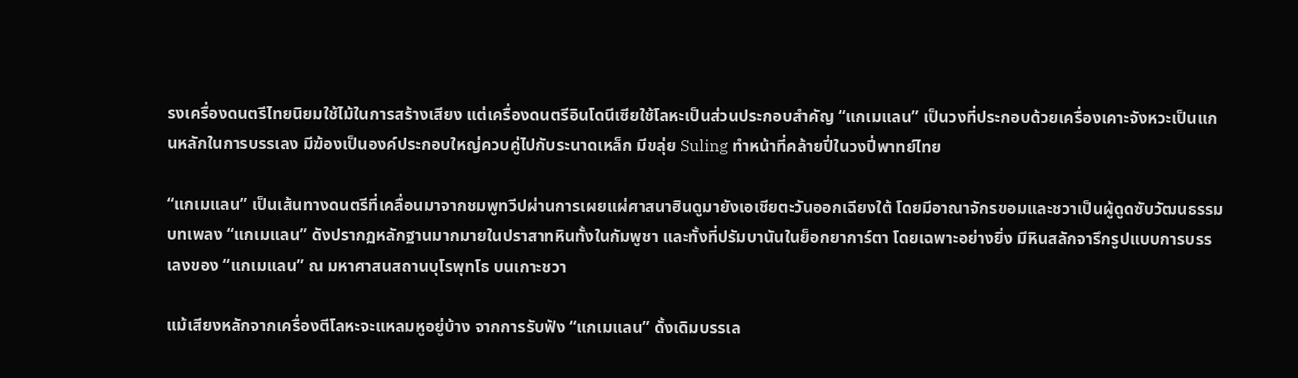รงเครื่องดนตรีไทยนิยมใช้ไม้ในการสร้างเสียง แต่เครื่องดนตรีอินโดนีเซียใช้โลหะเป็นส่วนประกอบสำคัญ “แกเมแลน” เป็นวงที่ประกอบด้วยเครื่องเคาะจังหวะเป็นแกนหลักในการบรรเลง มีฆ้องเป็นองค์ประกอบใหญ่ควบคู่ไปกับระนาดเหล็ก มีขลุ่ย Suling ทำหน้าที่คล้ายปี่ในวงปี่พาทย์ไทย

“แกเมแลน” เป็นเส้นทางดนตรีที่เคลื่อนมาจากชมพูทวีปผ่านการเผยแผ่ศาสนาฮินดูมายังเอเชียตะวันออกเฉียงใต้ โดยมีอาณาจักรขอมและชวาเป็นผู้ดูดซับวัฒนธรรมบทเพลง “แกเมแลน” ดังปรากฏหลักฐานมากมายในปราสาทหินทั้งในกัมพูชา และทั้งที่ปรัมบานันในย็อกยาการ์ตา โดยเฉพาะอย่างยิ่ง มีหินสลักจารึกรูปแบบการบรรเลงของ “แกเมแลน” ณ มหาศาสนสถานบุโรพุทโธ บนเกาะชวา

แม้เสียงหลักจากเครื่องตีโลหะจะแหลมหูอยู่บ้าง จากการรับฟัง “แกเมแลน” ดั้งเดิมบรรเล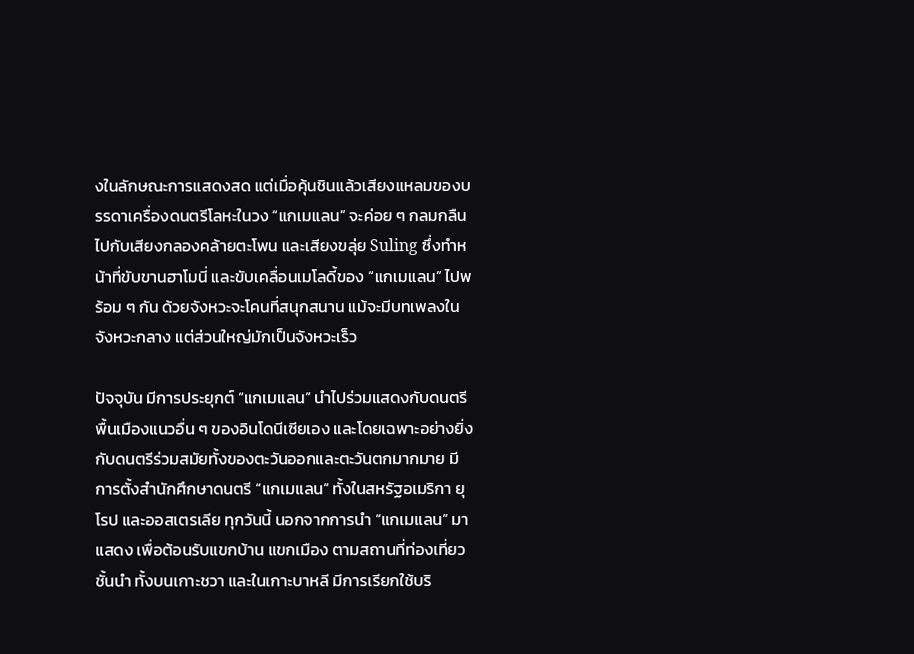งในลักษณะการแสดงสด แต่เมื่อคุ้นชินแล้วเสียงแหลมของบรรดาเครื่องดนตรีโลหะในวง “แกเมแลน” จะค่อย ๆ กลมกลืนไปกับเสียงกลองคล้ายตะโพน และเสียงขลุ่ย Suling ซึ่งทำหน้าที่ขับขานฮาโมนี่ และขับเคลื่อนเมโลดี้ของ “แกเมแลน” ไปพร้อม ๆ กัน ด้วยจังหวะจะโคนที่สนุกสนาน แม้จะมีบทเพลงในจังหวะกลาง แต่ส่วนใหญ่มักเป็นจังหวะเร็ว

ปัจจุบัน มีการประยุกต์ “แกเมแลน” นำไปร่วมแสดงกับดนตรีพื้นเมืองแนวอื่น ๆ ของอินโดนีเซียเอง และโดยเฉพาะอย่างยิ่งกับดนตรีร่วมสมัยทั้งของตะวันออกและตะวันตกมากมาย มีการตั้งสำนักศึกษาดนตรี “แกเมแลน” ทั้งในสหรัฐอเมริกา ยุโรป และออสเตรเลีย ทุกวันนี้ นอกจากการนำ “แกเมแลน” มาแสดง เพื่อต้อนรับแขกบ้าน แขกเมือง ตามสถานที่ท่องเที่ยวชั้นนำ ทั้งบนเกาะชวา และในเกาะบาหลี มีการเรียกใช้บริ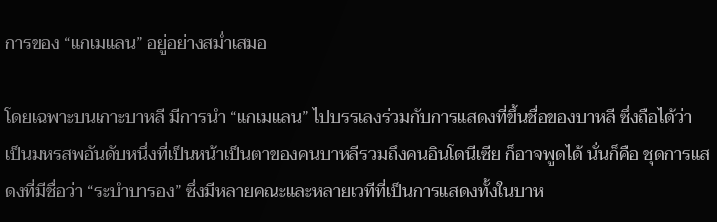การของ “แกเมแลน” อยู่อย่างสม่ำเสมอ

โดยเฉพาะบนเกาะบาหลี มีการนำ “แกเมแลน” ไปบรรเลงร่วมกับการแสดงที่ขึ้นชื่อของบาหลี ซึ่งถือได้ว่า เป็นมหรสพอันดับหนึ่งที่เป็นหน้าเป็นตาของคนบาหลีรวมถึงคนอินโดนีเซีย ก็อาจพูดได้ นั่นก็คือ ชุดการแสดงที่มีชื่อว่า “ระบำบารอง” ซึ่งมีหลายคณะและหลายเวทีที่เป็นการแสดงทั้งในบาห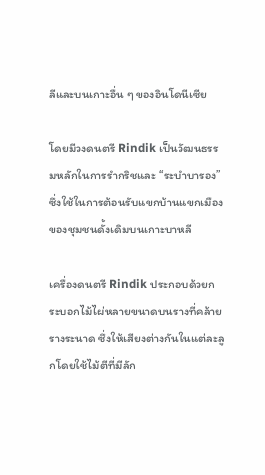ลีและบนเกาะอื่น ๆ ของอินโดนีเซีย

โดยมีวงดนตรี Rindik เป็นวัฒนธรรมหลักในการรำกริชและ “ระบำบารอง” ซึ่งใช้ในการต้อนรับแขกบ้านแขกเมืองของชุมชนดั้งเดิมบนเกาะบาหลี

เครื่องดนตรี Rindik ประกอบด้วยกระบอกไม้ไผ่หลายขนาดบนรางที่คล้ายรางระนาด ซึ่งให้เสียงต่างกันในแต่ละลูกโดยใช้ไม้ตีที่มีลัก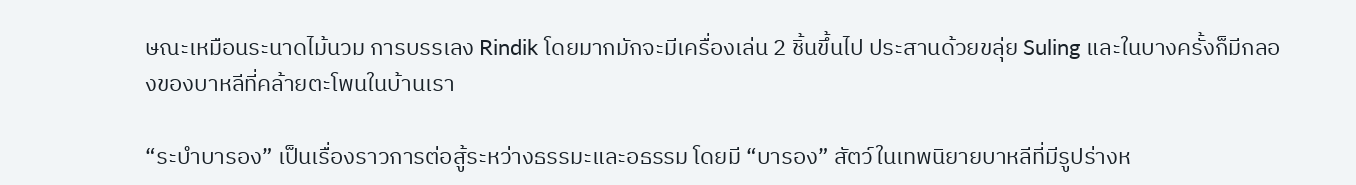ษณะเหมือนระนาดไม้นวม การบรรเลง Rindik โดยมากมักจะมีเครื่องเล่น 2 ชิ้นขึ้นไป ประสานด้วยขลุ่ย Suling และในบางครั้งก็มีกลองของบาหลีที่คล้ายตะโพนในบ้านเรา

“ระบำบารอง” เป็นเรื่องราวการต่อสู้ระหว่างธรรมะและอธรรม โดยมี “บารอง” สัตว์ในเทพนิยายบาหลีที่มีรูปร่างห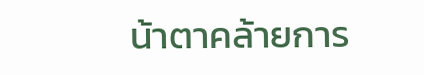น้าตาคล้ายการ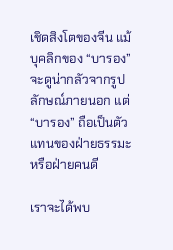เชิดสิงโตของจีน แม้บุคลิกของ “บารอง” จะดูน่ากลัวจากรูปลักษณ์ภายนอก แต่ “บารอง” ถือเป็นตัวแทนของฝ่ายธรรมะหรือฝ่ายคนดี

เราจะได้พบ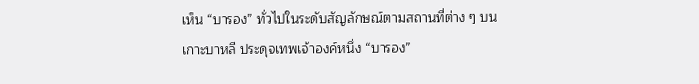เห็น “บารอง” ทั่วไปในระดับสัญลักษณ์ตามสถานที่ต่าง ๆ บนเกาะบาหลี ประดุจเทพเจ้าองค์หนึ่ง “บารอง”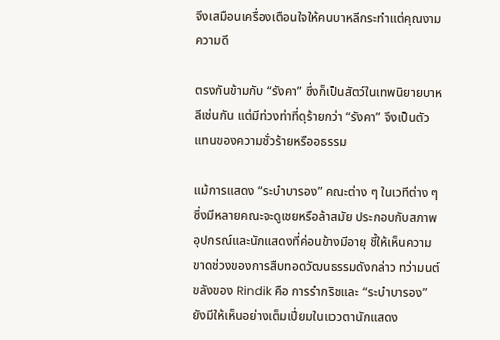จึงเสมือนเครื่องเตือนใจให้คนบาหลีกระทำแต่คุณงามความดี

ตรงกันข้ามกับ “รังคา” ซึ่งก็เป็นสัตว์ในเทพนิยายบาหลีเช่นกัน แต่มีท่วงท่าที่ดุร้ายกว่า “รังคา” จึงเป็นตัวแทนของความชั่วร้ายหรืออธรรม

แม้การแสดง “ระบำบารอง” คณะต่าง ๆ ในเวทีต่าง ๆ ซึ่งมีหลายคณะจะดูเชยหรือล้าสมัย ประกอบกับสภาพอุปกรณ์และนักแสดงที่ค่อนข้างมีอายุ ชี้ให้เห็นความขาดช่วงของการสืบทอดวัฒนธรรมดังกล่าว ทว่ามนต์ขลังของ Rindik คือ การรำกริชและ “ระบำบารอง” ยังมีให้เห็นอย่างเต็มเปี่ยมในแววตานักแสดง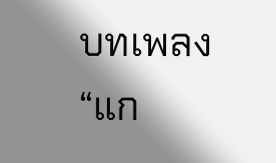บทเพลง “แก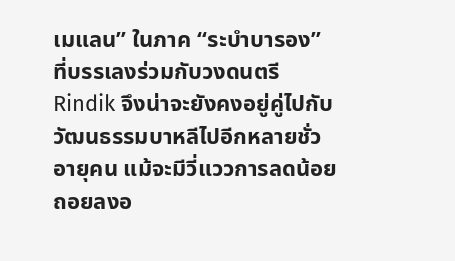เมแลน” ในภาค “ระบำบารอง” ที่บรรเลงร่วมกับวงดนตรี Rindik จึงน่าจะยังคงอยู่คู่ไปกับวัฒนธรรมบาหลีไปอีกหลายชั่วอายุคน แม้จะมีวี่แววการลดน้อยถอยลงอ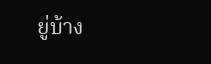ยู่บ้าง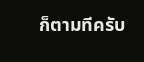ก็ตามทีครับ